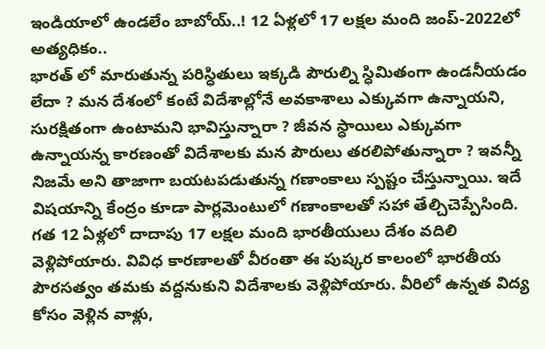ఇండియాలో ఉండలేం బాబోయ్..! 12 ఏళ్లలో 17 లక్షల మంది జంప్-2022లో అత్యధికం..
భారత్ లో మారుతున్న పరిస్ధితులు ఇక్కడి పౌరుల్ని స్ధిమితంగా ఉండనీయడం లేదా ? మన దేశంలో కంటే విదేశాల్లోనే అవకాశాలు ఎక్కువగా ఉన్నాయని, సురక్షితంగా ఉంటామని భావిస్తున్నారా ? జీవన స్ధాయిలు ఎక్కువగా ఉన్నాయన్న కారణంతో విదేశాలకు మన పౌరులు తరలిపోతున్నారా ? ఇవన్నీ నిజమే అని తాజాగా బయటపడుతున్న గణాంకాలు స్పష్టం చేస్తున్నాయి. ఇదే విషయాన్ని కేంద్రం కూడా పార్లమెంటులో గణాంకాలతో సహా తేల్చిచెప్పేసింది.
గత 12 ఏళ్లలో దాదాపు 17 లక్షల మంది భారతీయులు దేశం వదిలి వెళ్లిపోయారు. వివిధ కారణాలతో వీరంతా ఈ పుష్కర కాలంలో భారతీయ పౌరసత్వం తమకు వద్దనుకుని విదేశాలకు వెళ్లిపోయారు. వీరిలో ఉన్నత విద్య కోసం వెళ్లిన వాళ్లు,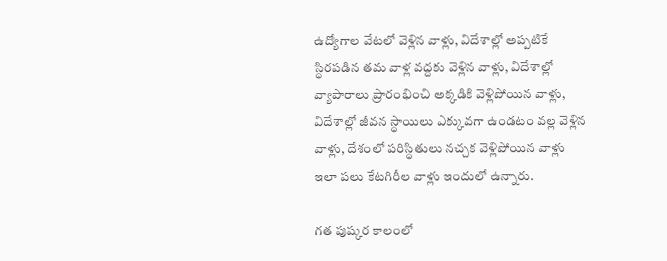ఉద్యోగాల వేటలో వెళ్లిన వాళ్లు, విదేశాల్లో అప్పటికే స్ధిరపడిన తమ వాళ్ల వద్దకు వెళ్లిన వాళ్లు, విదేశాల్లో వ్యాపారాలు ప్రారంభించి అక్కడికి వెళ్లిపోయిన వాళ్లు, విదేశాల్లో జీవన స్ధాయిలు ఎక్కువగా ఉండటం వల్ల వెళ్లిన వాళ్లు, దేశంలో పరిస్ధితులు నచ్చక వెళ్లిపోయిన వాళ్లు ఇలా పలు కేటగిరీల వాళ్లు ఇందులో ఉన్నారు.

గత పుష్కర కాలంలో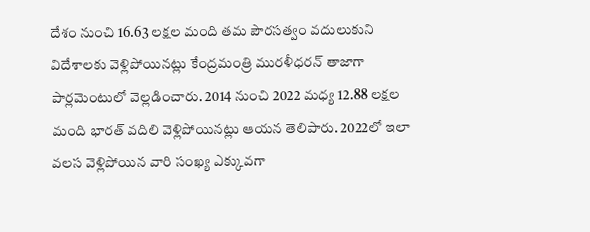దేశం నుంచి 16.63 లక్షల మంది తమ పౌరసత్వం వదులుకుని విదేశాలకు వెళ్లిపోయినట్లు కేంద్రమంత్రి మురళీధరన్ తాజాగా పార్లమెంటులో వెల్లడించారు. 2014 నుంచి 2022 మధ్య 12.88 లక్షల మంది భారత్ వదిలి వెళ్లిపోయినట్లు ఆయన తెలిపారు. 2022లో ఇలా వలస వెళ్లిపోయిన వారి సంఖ్య ఎక్కువగా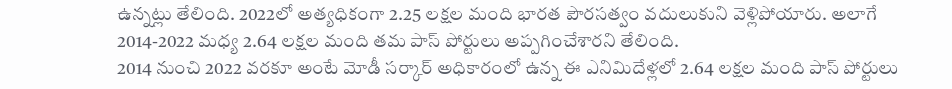ఉన్నట్లు తేలింది. 2022లో అత్యధికంగా 2.25 లక్షల మంది భారత పౌరసత్వం వదులుకుని వెళ్లిపోయారు. అలాగే 2014-2022 మధ్య 2.64 లక్షల మంది తమ పాస్ పోర్టులు అప్పగించేశారని తేలింది.
2014 నుంచి 2022 వరకూ అంటే మోడీ సర్కార్ అధికారంలో ఉన్న ఈ ఎనిమిదేళ్లలో 2.64 లక్షల మంది పాస్ పోర్టులు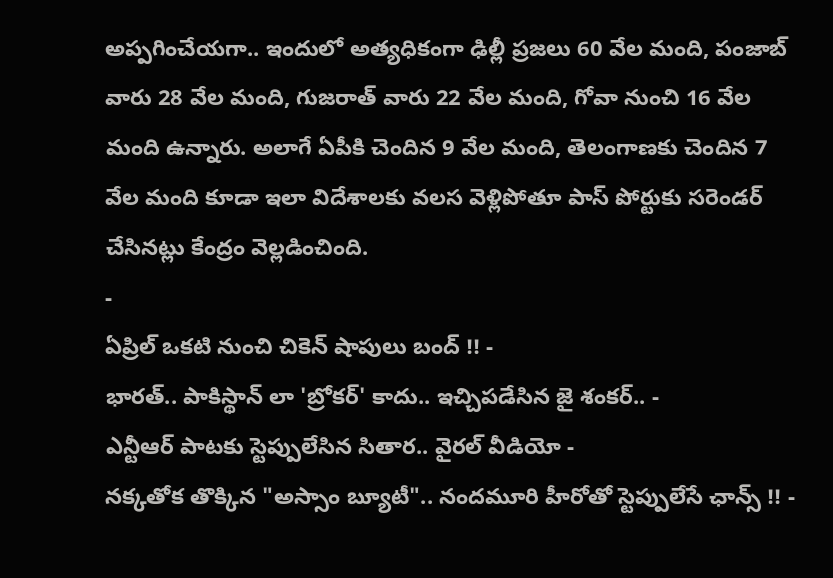అప్పగించేయగా.. ఇందులో అత్యధికంగా ఢిల్లీ ప్రజలు 60 వేల మంది, పంజాబ్ వారు 28 వేల మంది, గుజరాత్ వారు 22 వేల మంది, గోవా నుంచి 16 వేల మంది ఉన్నారు. అలాగే ఏపీకి చెందిన 9 వేల మంది, తెలంగాణకు చెందిన 7 వేల మంది కూడా ఇలా విదేశాలకు వలస వెళ్లిపోతూ పాస్ పోర్టుకు సరెండర్ చేసినట్లు కేంద్రం వెల్లడించింది.
-
ఏప్రిల్ ఒకటి నుంచి చికెన్ షాపులు బంద్ !! -
భారత్.. పాకిస్థాన్ లా 'బ్రోకర్' కాదు.. ఇచ్చిపడేసిన జై శంకర్.. -
ఎన్టీఆర్ పాటకు స్టెప్పులేసిన సితార.. వైరల్ వీడియో -
నక్కతోక తొక్కిన "అస్సాం బ్యూటీ".. నందమూరి హీరోతో స్టెప్పులేసే ఛాన్స్ !! -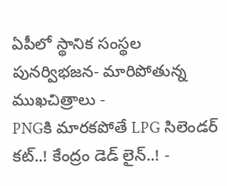ఏపీలో స్థానిక సంస్థల పునర్విభజన- మారిపోతున్న ముఖచిత్రాలు -
PNGకి మారకపోతే LPG సిలెండర్ కట్..! కేంద్రం డెడ్ లైన్..! -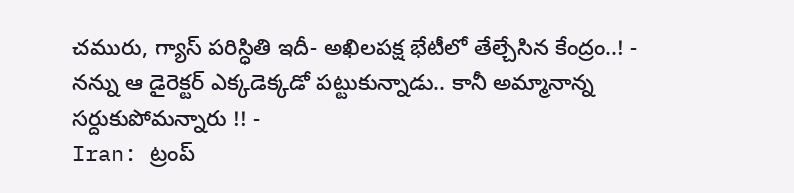చమురు, గ్యాస్ పరిస్ధితి ఇదీ- అఖిలపక్ష భేటీలో తేల్చేసిన కేంద్రం..! -
నన్ను ఆ డైరెక్టర్ ఎక్కడెక్కడో పట్టుకున్నాడు.. కానీ అమ్మానాన్న సర్దుకుపోమన్నారు !! -
Iran: ట్రంప్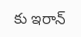కు ఇరాన్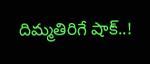దిమ్మతిరిగే షాక్..!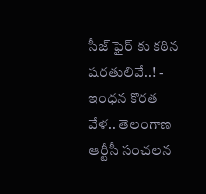సీజ్ ఫైర్ కు కఠిన షరతులివే..! -
ఇంధన కొరత వేళ.. తెలంగాణ ఆర్టీసీ సంచలన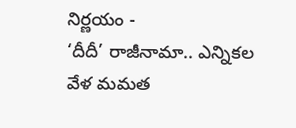నిర్ణయం -
‘దీదీ’ రాజీనామా.. ఎన్నికల వేళ మమత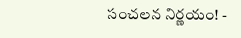సంచలన నిర్ణయం! -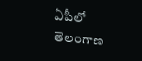ఏపీలో తెలంగాణ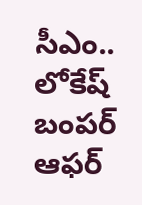సీఎం.. లోకేష్ బంపర్ ఆఫర్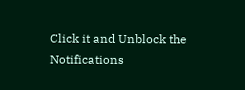Click it and Unblock the Notifications